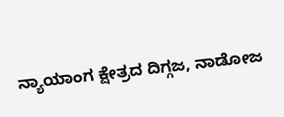ನ್ಯಾಯಾಂಗ ಕ್ಷೇತ್ರದ ದಿಗ್ಗಜ, ನಾಡೋಜ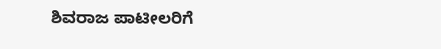ಶಿವರಾಜ ಪಾಟೀಲರಿಗೆ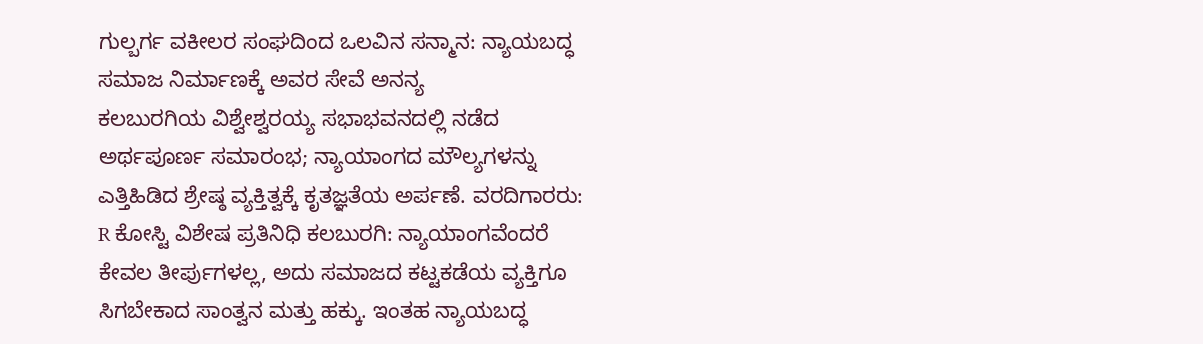ಗುಲ್ಬರ್ಗ ವಕೀಲರ ಸಂಘದಿಂದ ಒಲವಿನ ಸನ್ಮಾನ: ನ್ಯಾಯಬದ್ಧ ಸಮಾಜ ನಿರ್ಮಾಣಕ್ಕೆ ಅವರ ಸೇವೆ ಅನನ್ಯ
ಕಲಬುರಗಿಯ ವಿಶ್ವೇಶ್ವರಯ್ಯ ಸಭಾಭವನದಲ್ಲಿ ನಡೆದ ಅರ್ಥಪೂರ್ಣ ಸಮಾರಂಭ; ನ್ಯಾಯಾಂಗದ ಮೌಲ್ಯಗಳನ್ನು ಎತ್ತಿಹಿಡಿದ ಶ್ರೇಷ್ಠ ವ್ಯಕ್ತಿತ್ವಕ್ಕೆ ಕೃತಜ್ಞತೆಯ ಅರ್ಪಣೆ. ವರದಿಗಾರರು: R ಕೋಸ್ಟಿ ವಿಶೇಷ ಪ್ರತಿನಿಧಿ ಕಲಬುರಗಿ: ನ್ಯಾಯಾಂಗವೆಂದರೆ ಕೇವಲ ತೀರ್ಪುಗಳಲ್ಲ, ಅದು ಸಮಾಜದ ಕಟ್ಟಕಡೆಯ ವ್ಯಕ್ತಿಗೂ ಸಿಗಬೇಕಾದ ಸಾಂತ್ವನ ಮತ್ತು ಹಕ್ಕು. ಇಂತಹ ನ್ಯಾಯಬದ್ಧ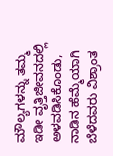ಮೌಲ್ಯಗಳನ್ನು ತಮ್ಮ ಇಡೀ ವೃತ್ತಿಜೀವನದಲ್ಲಿ ಅಳವಡಿಸಿಕೊಂಡು, ನಾಡಿನ ಹೆಮ್ಮೆಯಾಗಿ ಬೆಳೆದವರು ವಿಶ್ರಾಂತ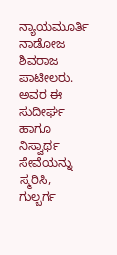ನ್ಯಾಯಮೂರ್ತಿ ನಾಡೋಜ ಶಿವರಾಜ ಪಾಟೀಲರು. ಅವರ ಈ ಸುದೀರ್ಘ ಹಾಗೂ ನಿಸ್ವಾರ್ಥ ಸೇವೆಯನ್ನು ಸ್ಮರಿಸಿ, ಗುಲ್ಬರ್ಗ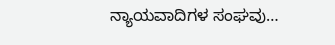ನ್ಯಾಯವಾದಿಗಳ ಸಂಘವು…